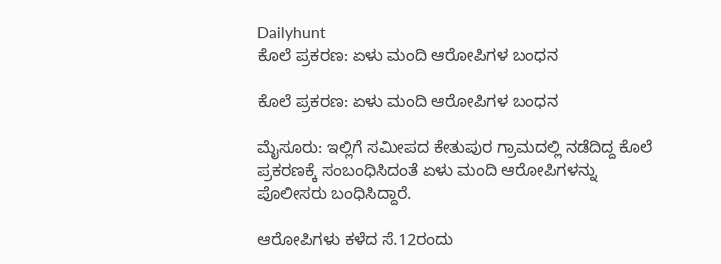Dailyhunt
ಕೊಲೆ ಪ್ರಕರಣ: ಏಳು ಮಂದಿ ಆರೋಪಿಗಳ ಬಂಧನ

ಕೊಲೆ ಪ್ರಕರಣ: ಏಳು ಮಂದಿ ಆರೋಪಿಗಳ ಬಂಧನ

ಮೈಸೂರು: ಇಲ್ಲಿಗೆ ಸಮೀಪದ ಕೇತುಪುರ ಗ್ರಾಮದಲ್ಲಿ ನಡೆದಿದ್ದ ಕೊಲೆ ಪ್ರಕರಣಕ್ಕೆ ಸಂಬಂಧಿಸಿದಂತೆ ಏಳು ಮಂದಿ ಆರೋಪಿಗಳನ್ನು ಪೊಲೀಸರು ಬಂಧಿಸಿದ್ದಾರೆ.

ಆರೋಪಿಗಳು ಕಳೆದ ಸೆ.12ರಂದು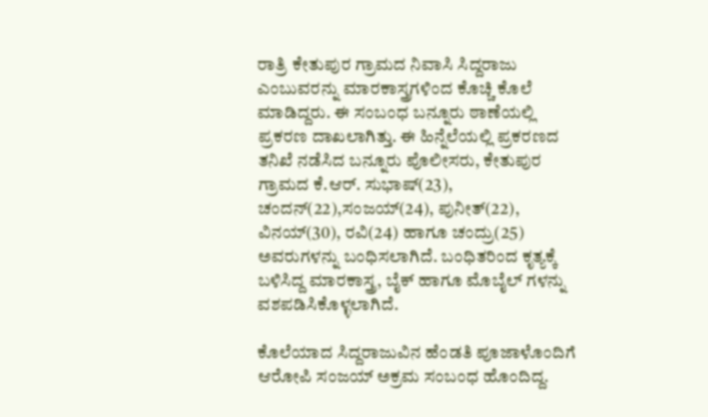ರಾತ್ರಿ ಕೇತುಪುರ ಗ್ರಾಮದ ನಿವಾಸಿ ಸಿದ್ದರಾಜು ಎಂಬುವರನ್ನು ಮಾರಕಾಸ್ತ್ರಗಳಿಂದ ಕೊಚ್ಚಿ ಕೊಲೆ ಮಾಡಿದ್ದರು. ಈ ಸಂಬಂಧ ಬನ್ನೂರು ಠಾಣೆಯಲ್ಲಿ ಪ್ರಕರಣ ದಾಖಲಾಗಿತ್ತು. ಈ ಹಿನ್ನೆಲೆಯಲ್ಲಿ ಪ್ರಕರಣದ ತನಿಖೆ ನಡೆಸಿದ ಬನ್ನೂರು ಪೊಲೀಸರು, ಕೇತುಪುರ ಗ್ರಾಮದ ಕೆ.ಆರ್. ಸುಭಾಷ್(23), ಚಂದನ್(22),ಸಂಜಯ್(24), ಪುನೀತ್(22), ವಿನಯ್(30), ರವಿ(24) ಹಾಗೂ ಚಂದ್ರು(25) ಅವರುಗಳನ್ನು ಬಂಧಿಸಲಾಗಿದೆ. ಬಂಧಿತರಿಂದ ಕೃತ್ಯಕ್ಕೆ ಬಳಿಸಿದ್ದ ಮಾರಕಾಸ್ತ್ರ, ಬೈಕ್ ಹಾಗೂ ಮೊಬೈಲ್ ಗಳನ್ನು ವಶಪಡಿಸಿಕೊಳ್ಳಲಾಗಿದೆ.

ಕೊಲೆಯಾದ ಸಿದ್ದರಾಜುವಿನ ಹೆಂಡತಿ ಪೂಜಾಳೊಂದಿಗೆ ಆರೋಪಿ ಸಂಜಯ್ ಅಕ್ರಮ ಸಂಬಂಧ ಹೊಂದಿದ್ದ.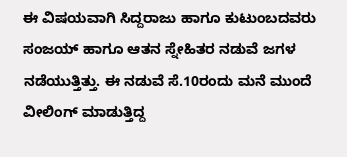ಈ ವಿಷಯವಾಗಿ ಸಿದ್ದರಾಜು ಹಾಗೂ ಕುಟುಂಬದವರು ಸಂಜಯ್ ಹಾಗೂ ಆತನ ಸ್ನೇಹಿತರ ನಡುವೆ ಜಗಳ ನಡೆಯುತ್ತಿತ್ತು. ಈ ನಡುವೆ ಸೆ.10ರಂದು ಮನೆ ಮುಂದೆ ವೀಲಿಂಗ್ ಮಾಡುತ್ತಿದ್ದ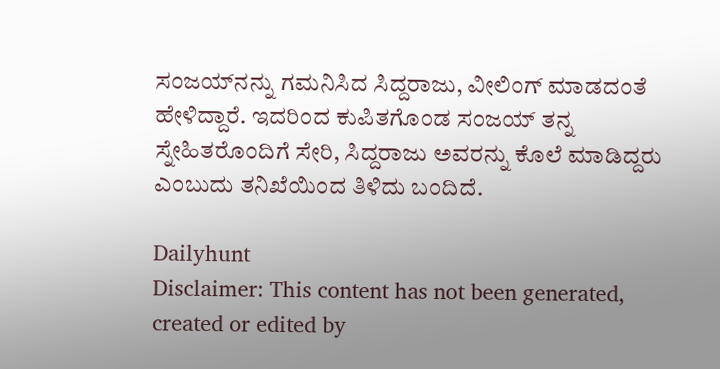ಸಂಜಯ್‍ನನ್ನು ಗಮನಿಸಿದ ಸಿದ್ದರಾಜು, ವೀಲಿಂಗ್ ಮಾಡದಂತೆ ಹೇಳಿದ್ದಾರೆ. ಇದರಿಂದ ಕುಪಿತಗೊಂಡ ಸಂಜಯ್ ತನ್ನ ಸ್ನೇಹಿತರೊಂದಿಗೆ ಸೇರಿ, ಸಿದ್ದರಾಜು ಅವರನ್ನು ಕೊಲೆ ಮಾಡಿದ್ದರು ಎಂಬುದು ತನಿಖೆಯಿಂದ ತಿಳಿದು ಬಂದಿದೆ.

Dailyhunt
Disclaimer: This content has not been generated, created or edited by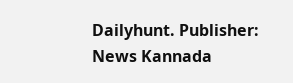Dailyhunt. Publisher: News Kannada